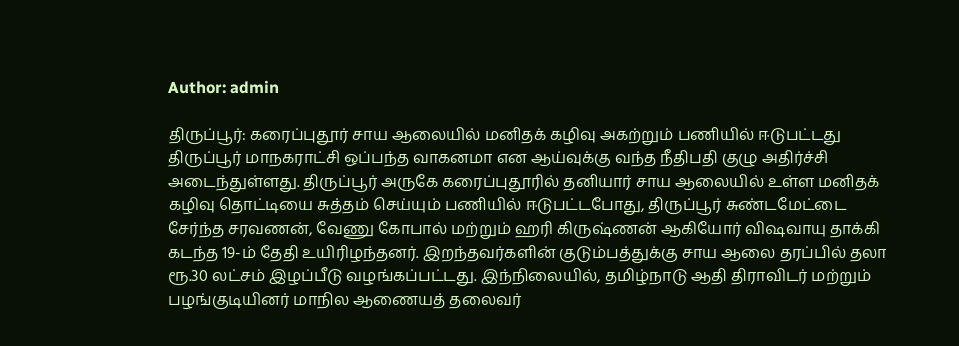Author: admin

திருப்பூர்: கரைப்புதூர் சாய ஆலையில் மனிதக் கழிவு அகற்றும் பணியில் ஈடுபட்டது திருப்பூர் மாநகராட்சி ஒப்பந்த வாகனமா என ஆய்வுக்கு வந்த நீதிபதி குழு அதிர்ச்சி அடைந்துள்ளது. திருப்பூர் அருகே கரைப்புதூரில் தனியார் சாய ஆலையில் உள்ள மனிதக் கழிவு தொட்டியை சுத்தம் செய்யும் பணியில் ஈடுபட்டபோது, திருப்பூர் சுண்டமேட்டை சேர்ந்த சரவணன், வேணு கோபால் மற்றும் ஹரி கிருஷ்ணன் ஆகியோர் விஷவாயு தாக்கி கடந்த 19-ம் தேதி உயிரிழந்தனர். இறந்தவர்களின் குடும்பத்துக்கு சாய ஆலை தரப்பில் தலா ரூ.30 லட்சம் இழப்பீடு வழங்கப்பட்டது. இந்நிலையில், தமிழ்நாடு ஆதி திராவிடர் மற்றும் பழங்குடியினர் மாநில ஆணையத் தலைவர்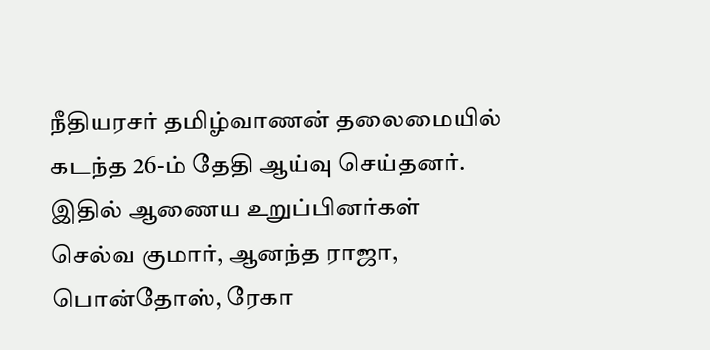நீதியரசர் தமிழ்வாணன் தலைமையில் கடந்த 26-ம் தேதி ஆய்வு செய்தனர். இதில் ஆணைய உறுப்பினர்கள் செல்வ குமார், ஆனந்த ராஜா, பொன்தோஸ், ரேகா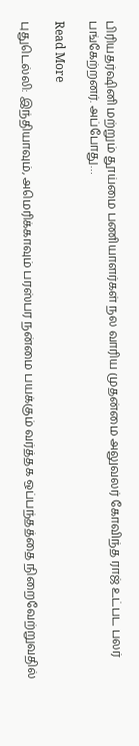பிரியதர்ஷினி மற்றும் தூய்மை பணியாளர்கள் நல வாரிய முதன்மை அலுவலர் கோவிந்த ராஜ் உட்பட பலர் பங்கேற்றனர். அப்போது…

Read More

புதுடெல்லி: இந்தியாவும், அமெரிக்காவும் பரஸ்பர நன்மை பயக்கும் வர்த்தக ஒப்பந்தத்தை நிறைவேற்றுவதில்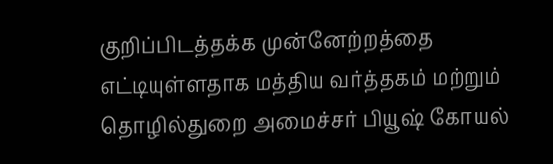குறிப்பிடத்தக்க முன்னேற்றத்தை எட்டியுள்ளதாக மத்திய வர்த்தகம் மற்றும் தொழில்துறை அமைச்சர் பியூஷ் கோயல்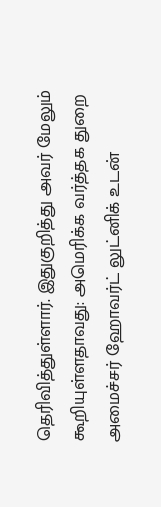தெரிவித்துள்ளார். இதுகுறித்து அவர் மேலும் கூறியுள்ளதாவது: அமெரிக்க வர்த்தக துறை அமைச்சர் ஹோவர்ட் லுட்னிக் உடன்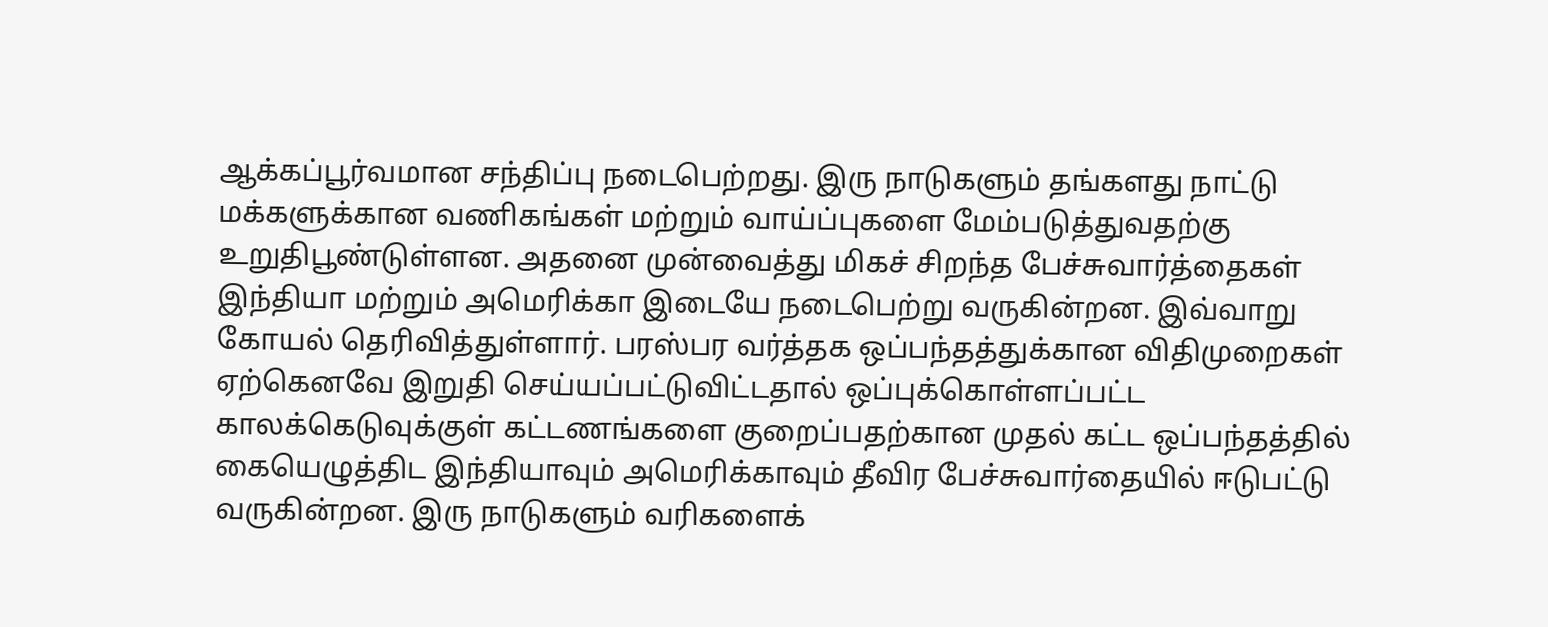ஆக்கப்பூர்வமான சந்திப்பு நடைபெற்றது. இரு நாடுகளும் தங்களது நாட்டு மக்களுக்கான வணிகங்கள் மற்றும் வாய்ப்புகளை மேம்படுத்துவதற்கு உறுதிபூண்டுள்ளன. அதனை முன்வைத்து மிகச் சிறந்த பேச்சுவார்த்தைகள் இந்தியா மற்றும் அமெரிக்கா இடையே நடைபெற்று வருகின்றன. இவ்வாறு கோயல் தெரிவித்துள்ளார். பரஸ்பர வர்த்தக ஒப்பந்தத்துக்கான விதிமுறைகள் ஏற்கெனவே இறுதி செய்யப்பட்டுவிட்டதால் ஒப்புக்கொள்ளப்பட்ட காலக்கெடுவுக்குள் கட்டணங்களை குறைப்பதற்கான முதல் கட்ட ஒப்பந்தத்தில் கையெழுத்திட இந்தியாவும் அமெரிக்காவும் தீவிர பேச்சுவார்தையில் ஈடுபட்டு வருகின்றன. இரு நாடுகளும் வரிகளைக்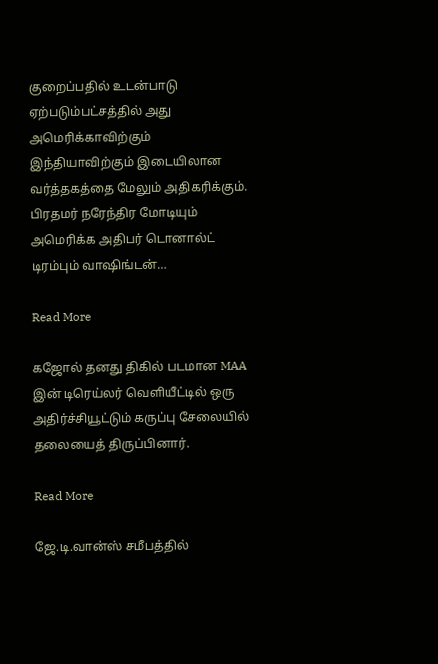குறைப்பதில் உடன்பாடு ஏற்படும்பட்சத்தில் அது அமெரிக்காவிற்கும் இந்தியாவிற்கும் இடையிலான வர்த்தகத்தை மேலும் அதிகரிக்கும். பிரதமர் நரேந்திர மோடியும் அமெரிக்க அதிபர் டொனால்ட் டிரம்பும் வாஷிங்டன்…

Read More

கஜோல் தனது திகில் படமான MAA இன் டிரெய்லர் வெளியீட்டில் ஒரு அதிர்ச்சியூட்டும் கருப்பு சேலையில் தலையைத் திருப்பினார்.

Read More

ஜே.டி.வான்ஸ் சமீபத்தில்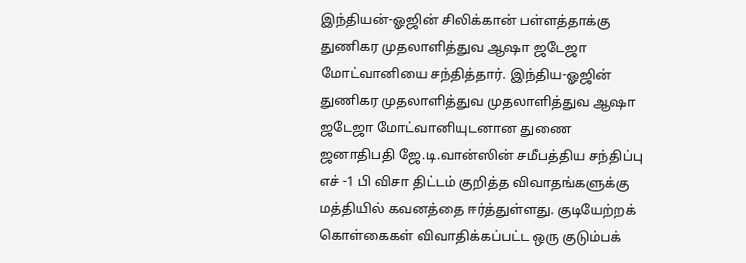இந்தியன்-ஓஜின் சிலிக்கான் பள்ளத்தாக்கு துணிகர முதலாளித்துவ ஆஷா ஜடேஜா மோட்வானியை சந்தித்தார். இந்திய-ஓஜின் துணிகர முதலாளித்துவ முதலாளித்துவ ஆஷா ஜடேஜா மோட்வானியுடனான துணை ஜனாதிபதி ஜே.டி.வான்ஸின் சமீபத்திய சந்திப்பு எச் -1 பி விசா திட்டம் குறித்த விவாதங்களுக்கு மத்தியில் கவனத்தை ஈர்த்துள்ளது. குடியேற்றக் கொள்கைகள் விவாதிக்கப்பட்ட ஒரு குடும்பக்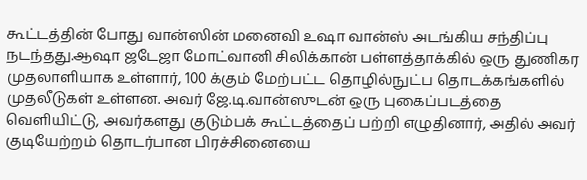கூட்டத்தின் போது வான்ஸின் மனைவி உஷா வான்ஸ் அடங்கிய சந்திப்பு நடந்தது.ஆஷா ஜடேஜா மோட்வானி சிலிக்கான் பள்ளத்தாக்கில் ஒரு துணிகர முதலாளியாக உள்ளார், 100 க்கும் மேற்பட்ட தொழில்நுட்ப தொடக்கங்களில் முதலீடுகள் உள்ளன. அவர் ஜே.டி.வான்ஸுடன் ஒரு புகைப்படத்தை வெளியிட்டு, அவர்களது குடும்பக் கூட்டத்தைப் பற்றி எழுதினார், அதில் அவர் குடியேற்றம் தொடர்பான பிரச்சினையை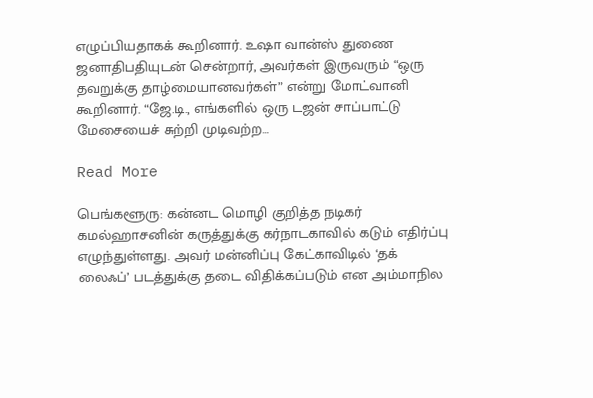எழுப்பியதாகக் கூறினார். உஷா வான்ஸ் துணை ஜனாதிபதியுடன் சென்றார், அவர்கள் இருவரும் “ஒரு தவறுக்கு தாழ்மையானவர்கள்” என்று மோட்வானி கூறினார். “ஜே.டி., எங்களில் ஒரு டஜன் சாப்பாட்டு மேசையைச் சுற்றி முடிவற்ற…

Read More

பெங்களூரு: கன்னட மொழி குறித்த நடிகர் கமல்ஹாசனின் கருத்துக்கு கர்நாடகாவில் கடும் எதிர்ப்பு எழுந்துள்ளது. அவர் மன்னிப்பு கேட்காவிடில் ‘தக் லைஃப்’ படத்துக்கு தடை விதிக்கப்படும் என அம்மாநில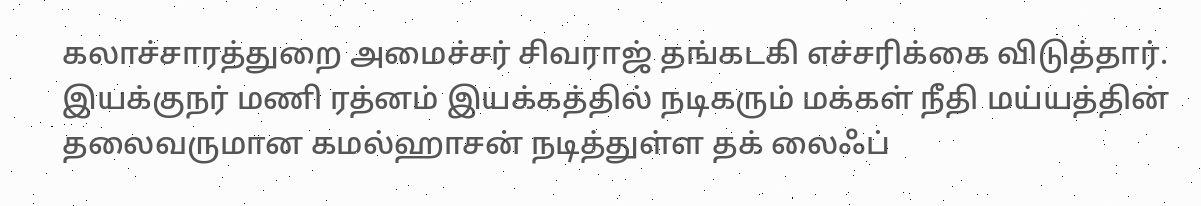கலாச்சாரத்துறை அமைச்சர் சிவராஜ் தங்கடகி எச்சரிக்கை விடுத்தார். இயக்குநர் மணி ரத்னம் இயக்கத்தில் நடிகரும் மக்கள் நீதி மய்யத்தின் தலைவருமான கமல்ஹாசன் நடித்துள்ள‌ தக் லைஃப்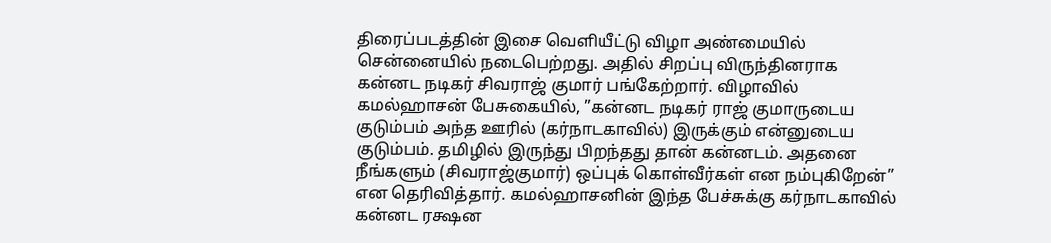திரைப்படத்தின் இசை வெளியீட்டு விழா அண்மையில் சென்னையில் நடைபெற்றது. அதில் சிறப்பு விருந்தினராக கன்னட நடிகர் சிவராஜ் குமார் பங்கேற்றார். விழாவில் கமல்ஹாசன் பேசுகையில், ”கன்னட நடிகர் ராஜ் குமாருடைய குடும்பம் அந்த ஊரில் (கர்நாடகாவில்) இருக்கும் என்னுடைய குடும்பம். தமிழில் இருந்து பிறந்தது தான் கன்னடம். அதனை நீங்களும் (சிவராஜ்குமார்) ஒப்புக் கொள்வீர்கள் என நம்புகிறேன்” என தெரிவித்தார். கமல்ஹாசனின் இந்த பேச்சுக்கு கர்நாடகாவில் கன்னட ரக்ஷன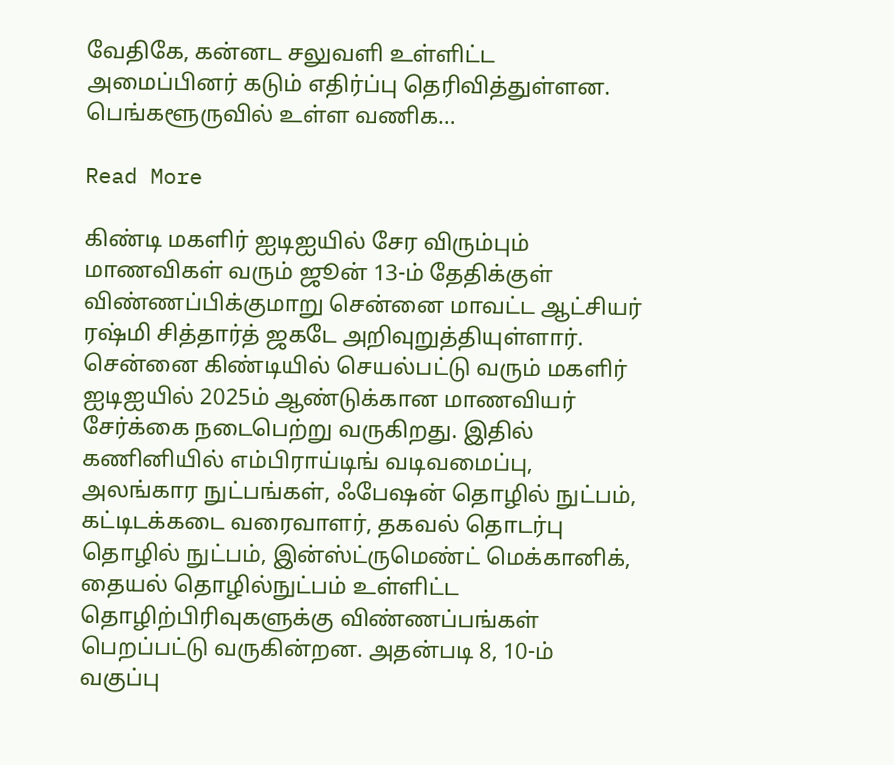வேதிகே, கன்னட சலுவளி உள்ளிட்ட அமைப்பினர் கடும் எதிர்ப்பு தெரிவித்துள்ளன. பெங்களூருவில் உள்ள வணிக…

Read More

கிண்டி மகளிர் ஐடிஐயில் சேர விரும்பும் மாணவிகள் வரும் ஜூன் 13-ம் தேதிக்குள் விண்ணப்பிக்குமாறு சென்னை மாவட்ட ஆட்சியர் ரஷ்மி சித்தார்த் ஜகடே அறிவுறுத்தியுள்ளார். சென்னை கிண்டியில் செயல்பட்டு வரும் மகளிர் ஐடிஐயில் 2025ம் ஆண்டுக்கான மாணவியர் சேர்க்கை நடைபெற்று வருகிறது. இதில் கணினியில் எம்பிராய்டிங் வடிவமைப்பு, அலங்கார நுட்பங்கள், ஃபேஷன் தொழில் நுட்பம், கட்டிடக்கடை வரைவாளர், தகவல் தொடர்பு தொழில் நுட்பம், இன்ஸ்ட்ருமெண்ட் மெக்கானிக், தையல் தொழில்நுட்பம் உள்ளிட்ட தொழிற்பிரிவுகளுக்கு விண்ணப்பங்கள் பெறப்பட்டு வருகின்றன. அதன்படி 8, 10-ம் வகுப்பு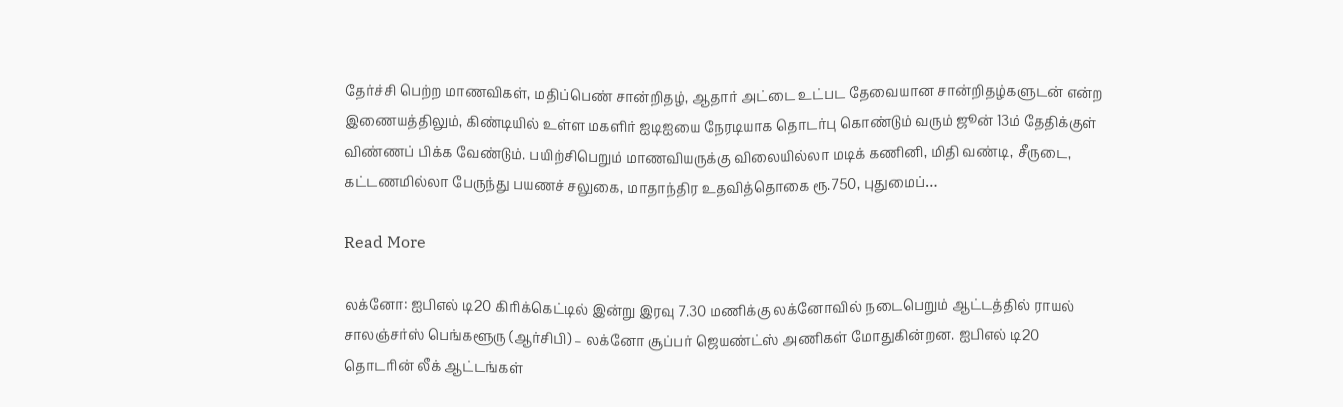தேர்ச்சி பெற்ற மாணவிகள், மதிப்பெண் சான்றிதழ், ஆதார் அட்டை உட்பட தேவையான சான்றிதழ்களுடன் என்ற இணையத்திலும், கிண்டியில் உள்ள மகளிர் ஐடிஐயை நேரடியாக தொடர்பு கொண்டும் வரும் ஜூன் 13ம் தேதிக்குள் விண்ணப் பிக்க வேண்டும். பயிற்சிபெறும் மாணவியருக்கு விலையில்லா மடிக் கணினி, மிதி வண்டி, சீருடை, கட்டணமில்லா பேருந்து பயணச் சலுகை, மாதாந்திர உதவித்தொகை ரூ.750, புதுமைப்…

Read More

லக்னோ: ஐபிஎல் டி20 கிரிக்கெட்டில் இன்று இரவு 7.30 மணிக்கு லக்னோவில் நடைபெறும் ஆட்டத்தில் ராயல் சாலஞ்சர்ஸ் பெங்களூரு (ஆர்சிபி) – லக்னோ சூப்பர் ஜெயண்ட்ஸ் அணிகள் மோதுகின்றன. ஐபிஎல் டி20 தொடரின் லீக் ஆட்டங்கள்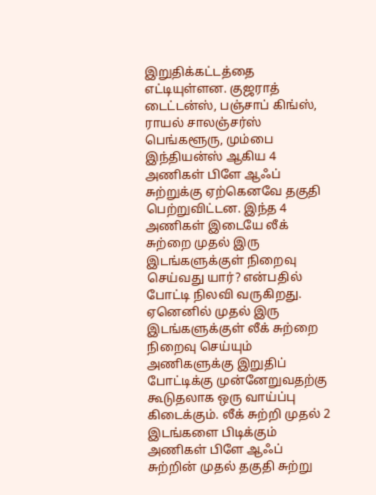இறுதிக்கட்டத்தை எட்டியுள்ளன. குஜராத் டைட்டன்ஸ், பஞ்சாப் கிங்ஸ், ராயல் சாலஞ்சர்ஸ் பெங்களூரு, மும்பை இந்தியன்ஸ் ஆகிய 4 அணிகள் பிளே ஆஃப் சுற்றுக்கு ஏற்கெனவே தகுதி பெற்றுவிட்டன. இந்த 4 அணிகள் இடையே லீக் சுற்றை முதல் இரு இடங்களுக்குள் நிறைவு செய்வது யார்? என்பதில் போட்டி நிலவி வருகிறது. ஏனெனில் முதல் இரு இடங்களுக்குள் லீக் சுற்றை நிறைவு செய்யும் அணிகளுக்கு இறுதிப் போட்டிக்கு முன்னேறுவதற்கு கூடுதலாக ஒரு வாய்ப்பு கிடைக்கும். லீக் சுற்றி முதல் 2 இடங்களை பிடிக்கும் அணிகள் பிளே ஆஃப் சுற்றின் முதல் தகுதி சுற்று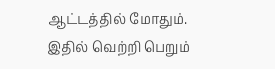ஆட்டத்தில் மோதும். இதில் வெற்றி பெறும்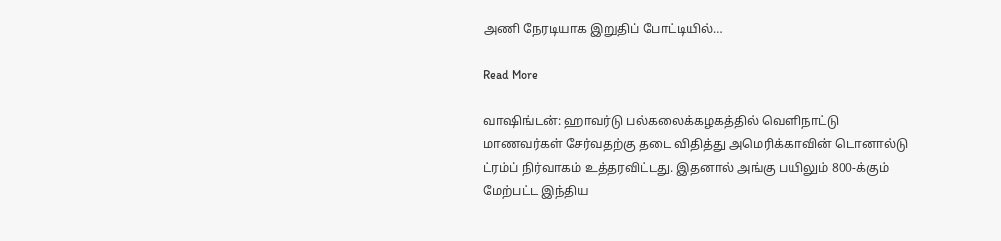அணி நேரடியாக இறுதிப் போட்டியில்…

Read More

வாஷிங்டன்: ஹாவர்டு பல்கலைக்கழகத்தில் வெளிநாட்டு மாணவர்கள் சேர்வதற்கு தடை விதித்து அமெரிக்காவின் டொனால்டு ட்ரம்ப் நிர்வாகம் உத்தரவிட்டது. இதனால் அங்கு பயிலும் 800-க்கும் மேற்பட்ட இந்திய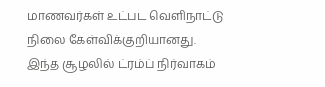மாணவர்கள் உட்பட வெளிநாட்டு நிலை கேள்விக்குறியானது. இந்த சூழலில் ட்ரம்ப் நிர்வாகம்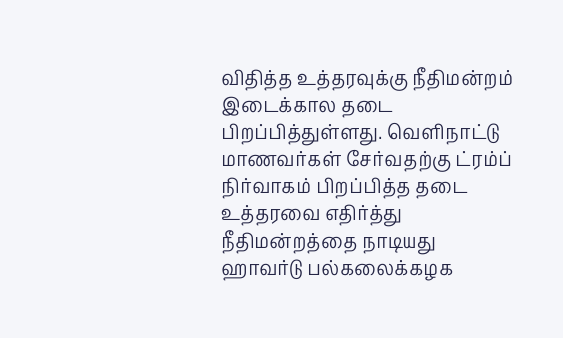விதித்த உத்தரவுக்கு நீதிமன்றம் இடைக்கால தடை பிறப்பித்துள்ளது. வெளிநாட்டு மாணவர்கள் சேர்வதற்கு ட்ரம்ப் நிர்வாகம் பிறப்பித்த தடை உத்தரவை எதிர்த்து நீதிமன்றத்தை நாடியது ஹாவர்டு பல்கலைக்கழக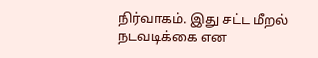நிர்வாகம். இது சட்ட மீறல் நடவடிக்கை என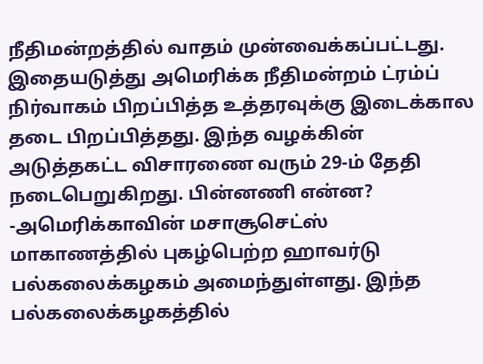நீதிமன்றத்தில் வாதம் முன்வைக்கப்பட்டது. இதையடுத்து அமெரிக்க நீதிமன்றம் ட்ரம்ப் நிர்வாகம் பிறப்பித்த உத்தரவுக்கு இடைக்கால தடை பிறப்பித்தது. இந்த வழக்கின் அடுத்தகட்ட விசாரணை வரும் 29-ம் தேதி நடைபெறுகிறது. பின்னணி என்ன? -அமெரிக்காவின் மசாசூசெட்ஸ் மாகாணத்தில் புகழ்பெற்ற ஹாவர்டு பல்கலைக்கழகம் அமைந்துள்ளது. இந்த பல்கலைக்கழகத்தில்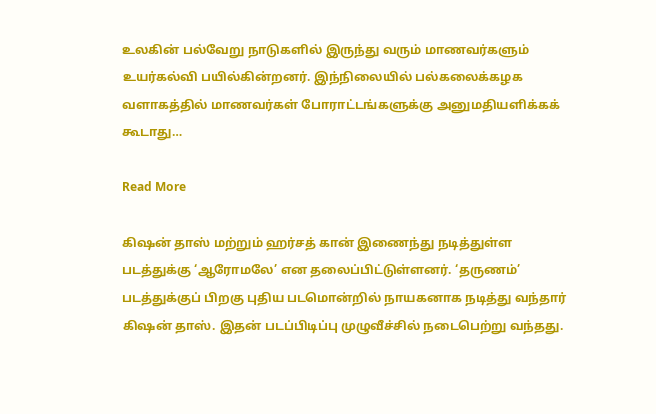உலகின் பல்வேறு நாடுகளில் இருந்து வரும் மாணவர்களும் உயர்கல்வி பயில்கின்றனர். இந்நிலையில் பல்கலைக்கழக வளாகத்தில் மாணவர்கள் போராட்டங்களுக்கு அனுமதியளிக்கக் கூடாது…

Read More

கிஷன் தாஸ் மற்றும் ஹர்சத் கான் இணைந்து நடித்துள்ள படத்துக்கு ‘ஆரோமலே’ என தலைப்பிட்டுள்ளனர். ‘தருணம்’ படத்துக்குப் பிறகு புதிய படமொன்றில் நாயகனாக நடித்து வந்தார் கிஷன் தாஸ். இதன் படப்பிடிப்பு முழுவீச்சில் நடைபெற்று வந்தது.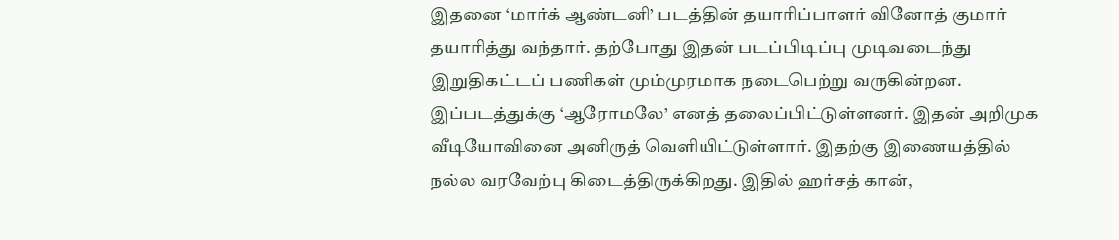இதனை ‘மார்க் ஆண்டனி’ படத்தின் தயாரிப்பாளர் வினோத் குமார் தயாரித்து வந்தார். தற்போது இதன் படப்பிடிப்பு முடிவடைந்து இறுதிகட்டப் பணிகள் மும்முரமாக நடைபெற்று வருகின்றன. இப்படத்துக்கு ‘ஆரோமலே’ எனத் தலைப்பிட்டுள்ளனர். இதன் அறிமுக வீடியோவினை அனிருத் வெளியிட்டுள்ளார். இதற்கு இணையத்தில் நல்ல வரவேற்பு கிடைத்திருக்கிறது. இதில் ஹர்சத் கான்,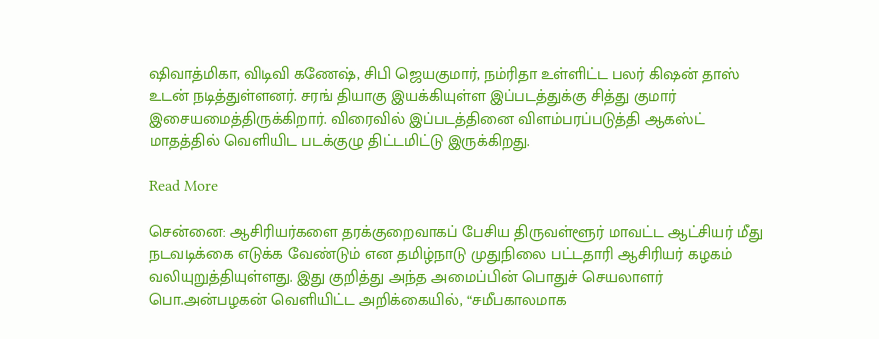ஷிவாத்மிகா, விடிவி கணேஷ், சிபி ஜெயகுமார், நம்ரிதா உள்ளிட்ட பலர் கிஷன் தாஸ் உடன் நடித்துள்ளனர். சரங் தியாகு இயக்கியுள்ள இப்படத்துக்கு சித்து குமார் இசையமைத்திருக்கிறார். விரைவில் இப்படத்தினை விளம்பரப்படுத்தி ஆகஸ்ட் மாதத்தில் வெளியிட படக்குழு திட்டமிட்டு இருக்கிறது.

Read More

சென்னை: ஆசிரியர்களை தரக்குறைவாகப் பேசிய திருவள்ளூர் மாவட்ட ஆட்சியர் மீது நடவடிக்கை எடுக்க வேண்டும் என தமிழ்நாடு முதுநிலை பட்டதாரி ஆசிரியர் கழகம் வலியுறுத்தியுள்ளது. இது குறித்து அந்த அமைப்பின் பொதுச் செயலாளர் பொ.அன்பழகன் வெளியிட்ட அறிக்கையில், “சமீபகாலமாக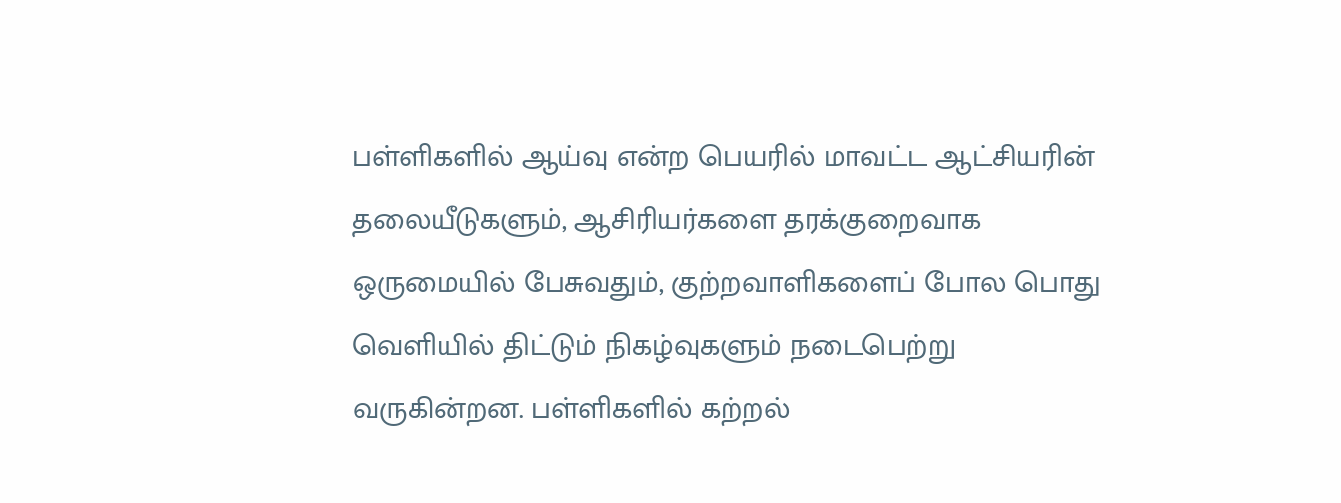பள்ளிகளில் ஆய்வு என்ற பெயரில் மாவட்ட ஆட்சியரின் தலையீடுகளும், ஆசிரியர்களை தரக்குறைவாக ஒருமையில் பேசுவதும், குற்றவாளிகளைப் போல பொது வெளியில் திட்டும் நிகழ்வுகளும் நடைபெற்று வருகின்றன. பள்ளிகளில் கற்றல்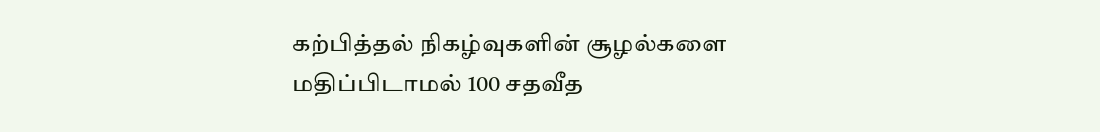கற்பித்தல் நிகழ்வுகளின் சூழல்களை மதிப்பிடாமல் 100 சதவீத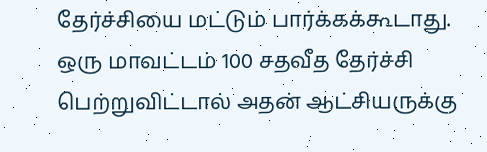தேர்ச்சியை மட்டும் பார்க்கக்கூடாது. ஒரு மாவட்டம் 100 சதவீத தேர்ச்சி பெற்றுவிட்டால் அதன் ஆட்சியருக்கு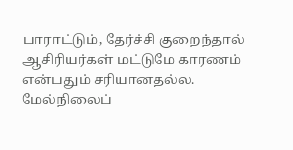பாராட்டும், தேர்ச்சி குறைந்தால் ஆசிரியர்கள் மட்டுமே காரணம் என்பதும் சரியானதல்ல. மேல்நிலைப்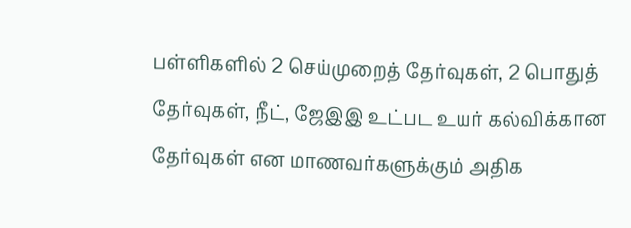பள்ளிகளில் 2 செய்முறைத் தேர்வுகள், 2 பொதுத் தேர்வுகள், நீட், ஜேஇஇ உட்பட உயர் கல்விக்கான தேர்வுகள் என மாணவர்களுக்கும் அதிக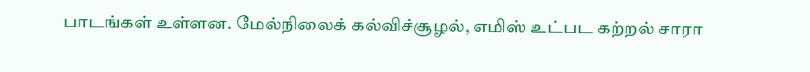பாடங்கள் உள்ளன. மேல்நிலைக் கல்விச்சூழல், எமிஸ் உட்பட கற்றல் சாரா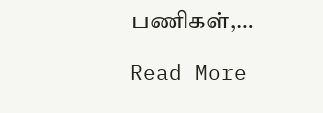பணிகள்,…

Read More